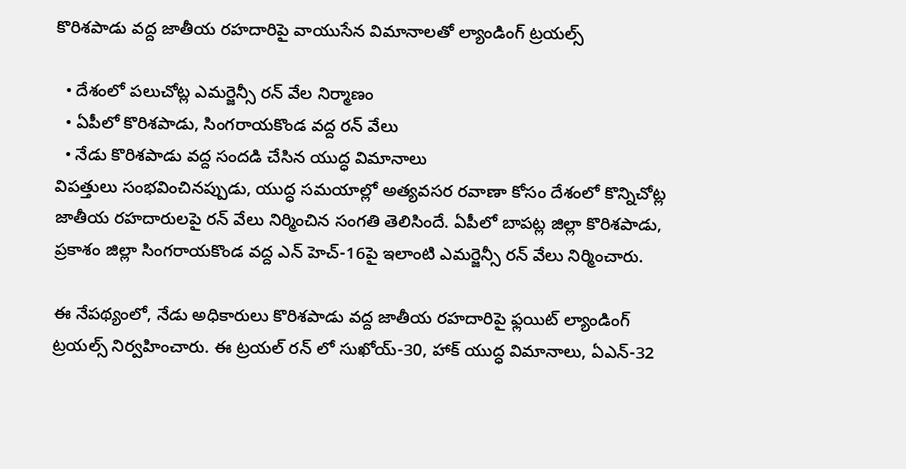కొరిశపాడు వద్ద జాతీయ రహదారిపై వాయుసేన విమానాలతో ల్యాండింగ్ ట్రయల్స్

  • దేశంలో పలుచోట్ల ఎమర్జెన్సీ రన్ వేల నిర్మాణం
  • ఏపీలో కొరిశపాడు, సింగరాయకొండ వద్ద రన్ వేలు
  • నేడు కొరిశపాడు వద్ద సందడి చేసిన యుద్ధ విమానాలు
విపత్తులు సంభవించినప్పుడు, యుద్ధ సమయాల్లో అత్యవసర రవాణా కోసం దేశంలో కొన్నిచోట్ల జాతీయ రహదారులపై రన్ వేలు నిర్మించిన సంగతి తెలిసిందే. ఏపీలో బాపట్ల జిల్లా కొరిశపాడు, ప్రకాశం జిల్లా సింగరాయకొండ వద్ద ఎన్ హెచ్-16పై ఇలాంటి ఎమర్జెన్సీ రన్ వేలు నిర్మించారు.

ఈ నేపథ్యంలో, నేడు అధికారులు కొరిశపాడు వద్ద జాతీయ రహదారిపై ఫ్లయిట్ ల్యాండింగ్ ట్రయల్స్ నిర్వహించారు. ఈ ట్రయల్ రన్ లో సుఖోయ్-30, హాక్ యుద్ధ విమానాలు, ఏఎన్-32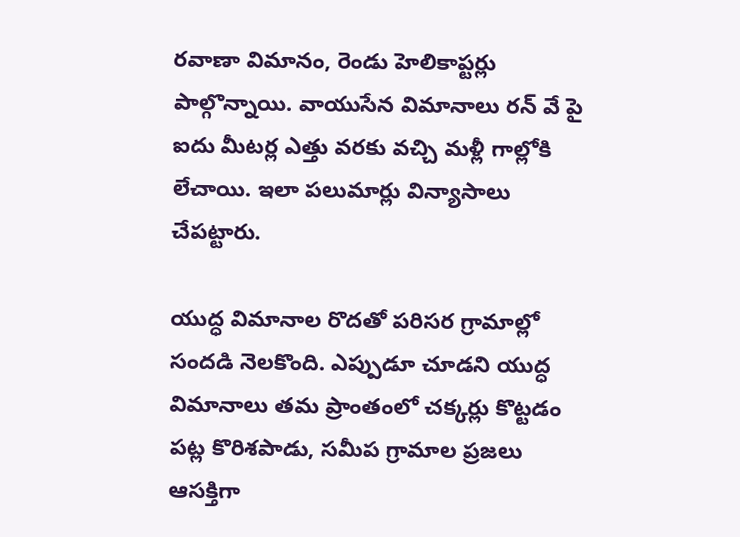రవాణా విమానం, రెండు హెలికాప్టర్లు పాల్గొన్నాయి. వాయుసేన విమానాలు రన్ వే పై ఐదు మీటర్ల ఎత్తు వరకు వచ్చి మళ్లీ గాల్లోకి లేచాయి. ఇలా పలుమార్లు విన్యాసాలు చేపట్టారు.

యుద్ధ విమానాల రొదతో పరిసర గ్రామాల్లో సందడి నెలకొంది. ఎప్పుడూ చూడని యుద్ధ విమానాలు తమ ప్రాంతంలో చక్కర్లు కొట్టడం పట్ల కొరిశపాడు, సమీప గ్రామాల ప్రజలు ఆసక్తిగా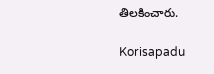తిలకించారు.

Korisapadu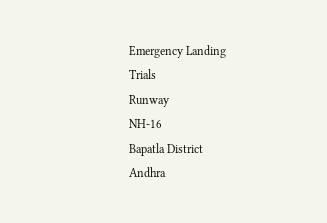Emergency Landing
Trials
Runway
NH-16
Bapatla District
Andhra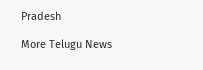Pradesh

More Telugu News